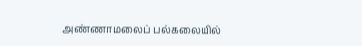அண்ணாமலைப் பல்கலையில்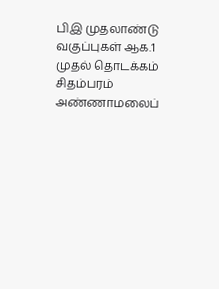பிஇ முதலாண்டு வகுப்புகள் ஆக.1 முதல் தொடக்கம்
சிதம்பரம் அண்ணாமலைப்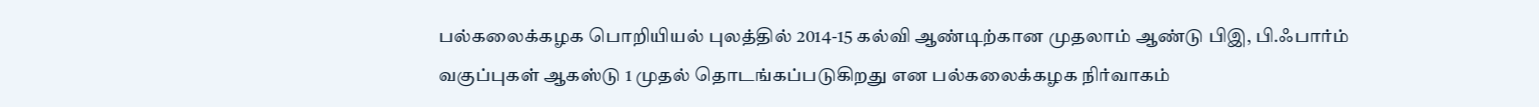பல்கலைக்கழக பொறியியல் புலத்தில் 2014-15 கல்வி ஆண்டிற்கான முதலாம் ஆண்டு பிஇ, பி.ஃபார்ம் வகுப்புகள் ஆகஸ்டு 1 முதல் தொடங்கப்படுகிறது என பல்கலைக்கழக நிர்வாகம்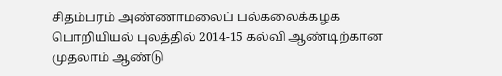சிதம்பரம் அண்ணாமலைப் பல்கலைக்கழக பொறியியல் புலத்தில் 2014-15 கல்வி ஆண்டிற்கான முதலாம் ஆண்டு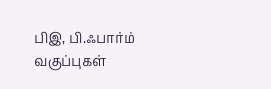பிஇ, பி.ஃபார்ம் வகுப்புகள்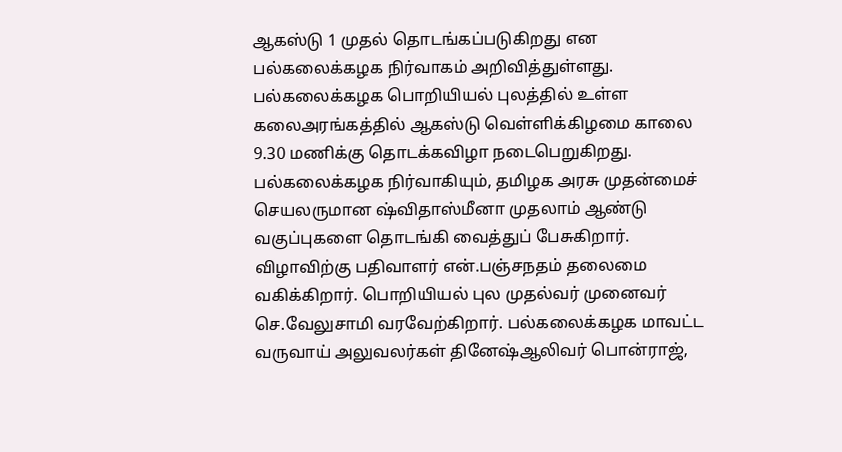ஆகஸ்டு 1 முதல் தொடங்கப்படுகிறது என பல்கலைக்கழக நிர்வாகம் அறிவித்துள்ளது.
பல்கலைக்கழக பொறியியல் புலத்தில் உள்ள கலைஅரங்கத்தில் ஆகஸ்டு வெள்ளிக்கிழமை காலை 9.30 மணிக்கு தொடக்கவிழா நடைபெறுகிறது. பல்கலைக்கழக நிர்வாகியும், தமிழக அரசு முதன்மைச் செயலருமான ஷ்விதாஸ்மீனா முதலாம் ஆண்டு வகுப்புகளை தொடங்கி வைத்துப் பேசுகிறார். விழாவிற்கு பதிவாளர் என்.பஞ்சநதம் தலைமை வகிக்கிறார். பொறியியல் புல முதல்வர் முனைவர் செ.வேலுசாமி வரவேற்கிறார். பல்கலைக்கழக மாவட்ட வருவாய் அலுவலர்கள் தினேஷ்ஆலிவர் பொன்ராஜ்,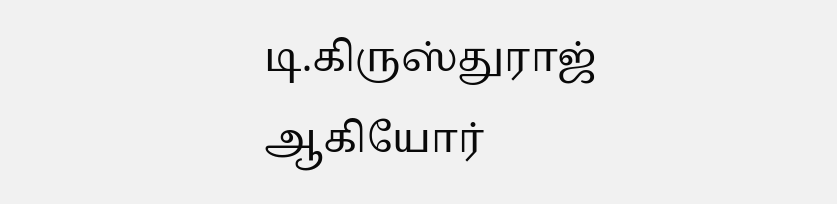டி.கிருஸ்துராஜ் ஆகியோர்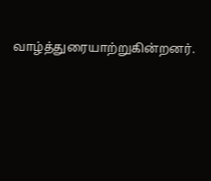வாழ்த்துரையாற்றுகின்றனர்.